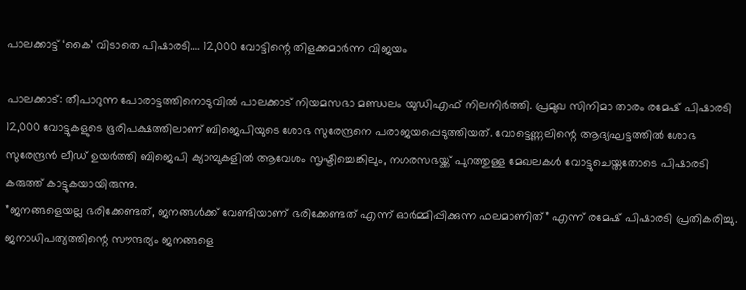പാലക്കാട്ട് ‘കൈ’ വിടാതെ പിഷാരടി…. 12,000 വോട്ടിന്റെ തിളക്കമാർന്ന വിജയം

പാലക്കാട്: തീപാറുന്ന പോരാട്ടത്തിനൊടുവിൽ പാലക്കാട് നിയമസഭാ മണ്ഡലം യുഡിഎഫ് നിലനിർത്തി. പ്രമുഖ സിനിമാ താരം രമേഷ് പിഷാരടി 12,000 വോട്ടുകളുടെ ഭൂരിപക്ഷത്തിലാണ് ബിജെപിയുടെ ശോഭ സുരേന്ദ്രനെ പരാജയപ്പെടുത്തിയത്. വോട്ടെണ്ണലിന്റെ ആദ്യഘട്ടത്തിൽ ശോഭ സുരേന്ദ്രൻ ലീഡ് ഉയർത്തി ബിജെപി ക്യാമ്പുകളിൽ ആവേശം സൃഷ്ടിച്ചെങ്കിലും, നഗരസഭയ്ക്ക് പുറത്തുള്ള മേഖലകൾ വോട്ടുചെയ്തതോടെ പിഷാരടി കരുത്ത് കാട്ടുകയായിരുന്നു.
”ജനങ്ങളെയല്ല ഭരിക്കേണ്ടത്, ജനങ്ങൾക്ക് വേണ്ടിയാണ് ഭരിക്കേണ്ടത് എന്ന് ഓർമ്മിപ്പിക്കുന്ന ഫലമാണിത്” എന്ന് രമേഷ് പിഷാരടി പ്രതികരിച്ചു. ജനാധിപത്യത്തിന്റെ സൗന്ദര്യം ജനങ്ങളെ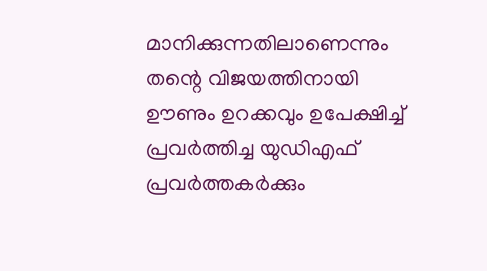മാനിക്കുന്നതിലാണെന്നും തന്റെ വിജയത്തിനായി ഊണും ഉറക്കവും ഉപേക്ഷിച്ച് പ്രവർത്തിച്ച യുഡിഎഫ് പ്രവർത്തകർക്കും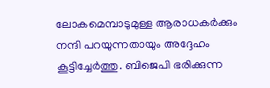ലോകമെമ്പാടുമുള്ള ആരാധകർക്കും നന്ദി പറയുന്നതായും അദ്ദേഹം കൂട്ടിച്ചേർത്തു. ബിജെപി ഭരിക്കുന്ന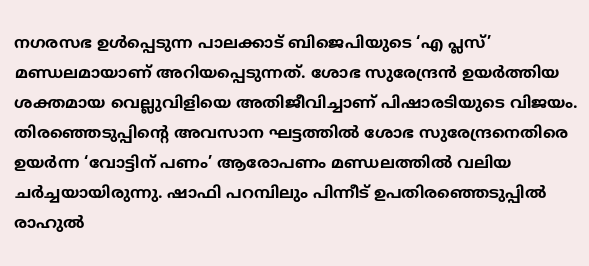നഗരസഭ ഉൾപ്പെടുന്ന പാലക്കാട് ബിജെപിയുടെ ‘എ പ്ലസ്’ മണ്ഡലമായാണ് അറിയപ്പെടുന്നത്. ശോഭ സുരേന്ദ്രൻ ഉയർത്തിയ ശക്തമായ വെല്ലുവിളിയെ അതിജീവിച്ചാണ് പിഷാരടിയുടെ വിജയം.
തിരഞ്ഞെടുപ്പിന്റെ അവസാന ഘട്ടത്തിൽ ശോഭ സുരേന്ദ്രനെതിരെ ഉയർന്ന ‘വോട്ടിന് പണം’ ആരോപണം മണ്ഡലത്തിൽ വലിയ ചർച്ചയായിരുന്നു. ഷാഫി പറമ്പിലും പിന്നീട് ഉപതിരഞ്ഞെടുപ്പിൽ രാഹുൽ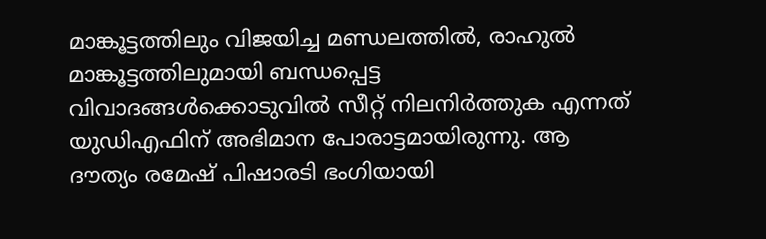മാങ്കൂട്ടത്തിലും വിജയിച്ച മണ്ഡലത്തിൽ, രാഹുൽ മാങ്കൂട്ടത്തിലുമായി ബന്ധപ്പെട്ട വിവാദങ്ങൾക്കൊടുവിൽ സീറ്റ് നിലനിർത്തുക എന്നത് യുഡിഎഫിന് അഭിമാന പോരാട്ടമായിരുന്നു. ആ ദൗത്യം രമേഷ് പിഷാരടി ഭംഗിയായി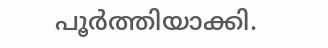പൂർത്തിയാക്കി.